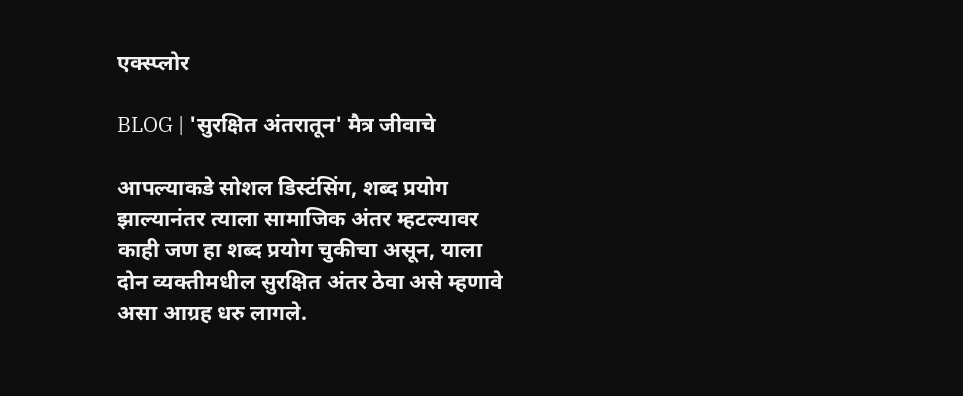एक्स्प्लोर

BLOG | 'सुरक्षित अंतरातून' मैत्र जीवाचे

आपल्याकडे सोशल डिस्टंसिंग, शब्द प्रयोग झाल्यानंतर त्याला सामाजिक अंतर म्हटल्यावर काही जण हा शब्द प्रयोग चुकीचा असून, याला दोन व्यक्तीमधील सुरक्षित अंतर ठेवा असे म्हणावे असा आग्रह धरु लागले.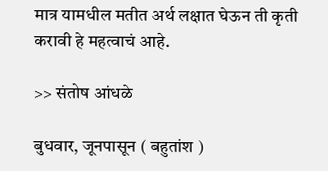मात्र यामधील मतीत अर्थ लक्षात घेऊन ती कृती करावी हे महत्वाचं आहे.

>> संतोष आंधळे

बुधवार, जूनपासून ( बहुतांश )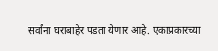सर्वांना घराबाहेर पडता येणार आहे. एकाप्रकारच्या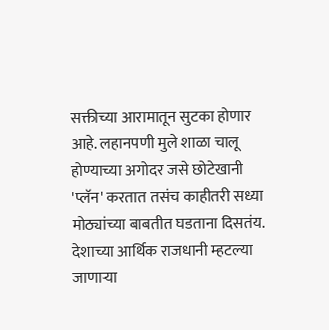सक्तीच्या आरामातून सुटका होणार आहे. लहानपणी मुले शाळा चालू होण्याच्या अगोदर जसे छोटेखानी 'प्लॅन' करतात तसंच काहीतरी सध्या मोठ्यांच्या बाबतीत घडताना दिसतंय. देशाच्या आर्थिक राजधानी म्हटल्या जाणाऱ्या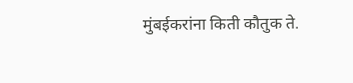मुंबईकरांना किती कौतुक ते.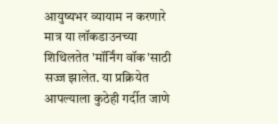आयुष्यभर व्यायाम न करणारे मात्र या लॉकडाउनच्या शिथिलतेत 'मॉर्निंग वॉक'साठी सज्ज झालेत. या प्रक्रियेत आपल्याला कुठेही गर्दीत जाणे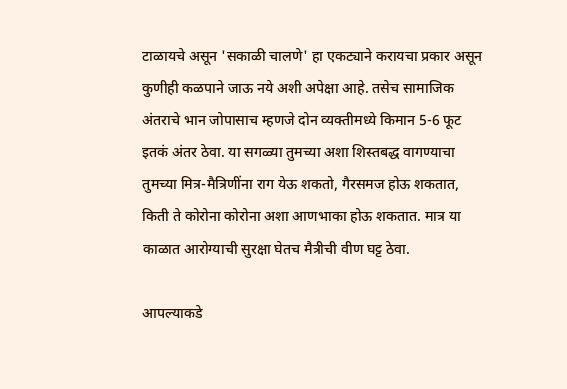टाळायचे असून 'सकाळी चालणे' हा एकट्याने करायचा प्रकार असून कुणीही कळपाने जाऊ नये अशी अपेक्षा आहे. तसेच सामाजिक अंतराचे भान जोपासाच म्हणजे दोन व्यक्तीमध्ये किमान 5-6 फूट इतकं अंतर ठेवा. या सगळ्या तुमच्या अशा शिस्तबद्ध वागण्याचा तुमच्या मित्र-मैत्रिणींना राग येऊ शकतो, गैरसमज होऊ शकतात, किती ते कोरोना कोरोना अशा आणभाका होऊ शकतात. मात्र या काळात आरोग्याची सुरक्षा घेतच मैत्रीची वीण घट्ट ठेवा.

आपल्याकडे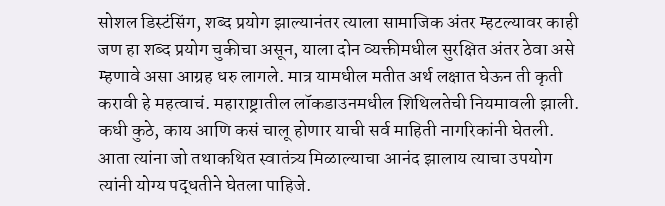सोशल डिस्टंसिंग, शब्द प्रयोग झाल्यानंतर त्याला सामाजिक अंतर म्हटल्यावर काही जण हा शब्द प्रयोग चुकीचा असून, याला दोन व्यक्तीमधील सुरक्षित अंतर ठेवा असे म्हणावे असा आग्रह धरु लागले. मात्र यामधील मतीत अर्थ लक्षात घेऊन ती कृती करावी हे महत्वाचं. महाराष्ट्रातील लॉकडाउनमधील शिथिलतेची नियमावली झाली. कधी कुठे, काय आणि कसं चालू होणार याची सर्व माहिती नागरिकांनी घेतली. आता त्यांना जो तथाकथित स्वातंत्र्य मिळाल्याचा आनंद झालाय त्याचा उपयोग त्यांनी योग्य पद्धतीने घेतला पाहिजे.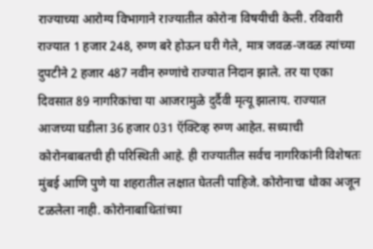राज्याच्या आरोग्य विभागाने राज्यातील कोरोना विषयीची केली. रविवारी राज्यात 1 हजार 248, रुग्ण बरे होऊन घरी गेले, मात्र जवळ-जवळ त्यांच्या दुपटीने 2 हजार 487 नवीन रुग्णांचे राज्यात निदान झाले. तर या एका दिवसात 89 नागरिकांचा या आजरामुळे दुर्दैवी मृत्यू झालाय. राज्यात आजच्या घडीला 36 हजार 031 ऍक्टिव्ह रुग्ण आहेत. सध्याची कोरोनबाबतची ही परिस्थिती आहे. ही राज्यातील सर्वच नागरिकांनी विशेषतः मुंबई आणि पुणे या शहरातील लक्षात घेतली पाहिजे. कोरोनाचा धोका अजून टळलेला नाही. कोरोनाबाधितांच्या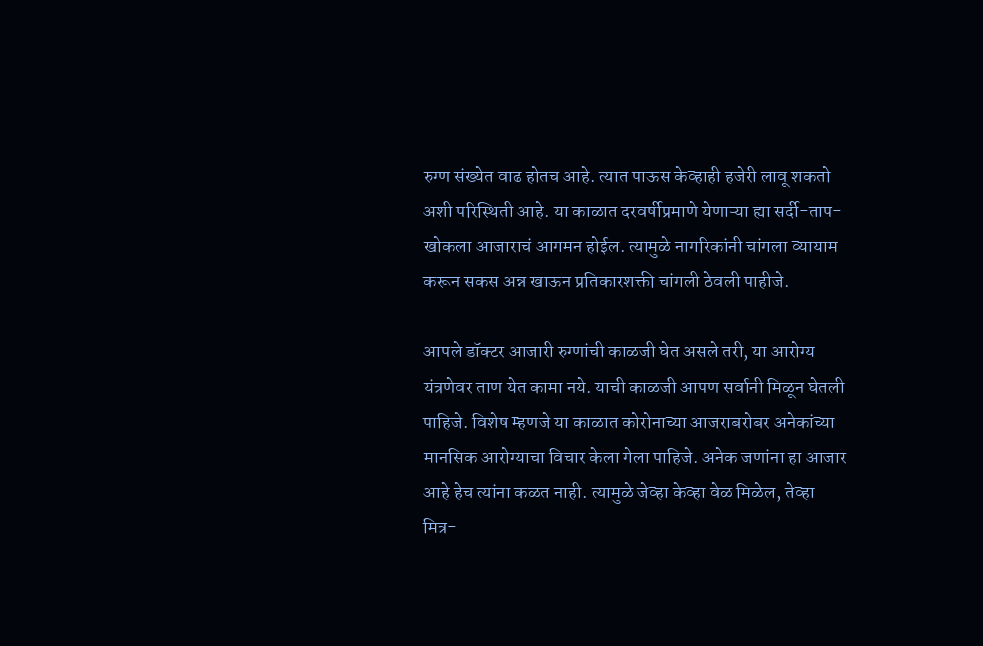रुग्ण संख्येत वाढ होतच आहे. त्यात पाऊस केव्हाही हजेरी लावू शकतो अशी परिस्थिती आहे. या काळात दरवर्षीप्रमाणे येणाऱ्या ह्या सर्दी-ताप-खोकला आजाराचं आगमन होईल. त्यामुळे नागरिकांनी चांगला व्यायाम करून सकस अन्न खाऊन प्रतिकारशक्ती चांगली ठेवली पाहीजे.

आपले डॉक्टर आजारी रुग्णांची काळजी घेत असले तरी, या आरोग्य यंत्रणेवर ताण येत कामा नये. याची काळजी आपण सर्वानी मिळून घेतली पाहिजे. विशेष म्हणजे या काळात कोरोनाच्या आजराबरोबर अनेकांच्या मानसिक आरोग्याचा विचार केला गेला पाहिजे. अनेक जणांना हा आजार आहे हेच त्यांना कळत नाही. त्यामुळे जेव्हा केव्हा वेळ मिळेल, तेव्हा मित्र-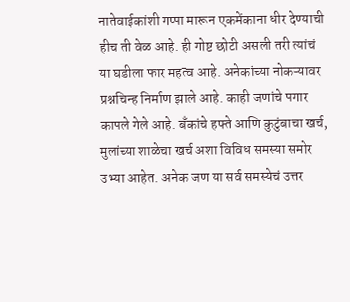नातेवाईकांशी गप्पा मारून एकमेंकाना धीर देण्याची हीच ती वेळ आहे. ही गोष्ट छोटी असली तरी त्यांचं या घडीला फार महत्व आहे. अनेकांच्या नोकऱ्यावर प्रश्नचिन्ह निर्माण झाले आहे. काही जणांचे पगार कापले गेले आहे. बँकांचे हफ्ते आणि कुटुंबाचा खर्च, मुलांच्या शाळेचा खर्च अशा विविध समस्या समोर उभ्या आहेत. अनेक जण या सर्व समस्येचं उत्तर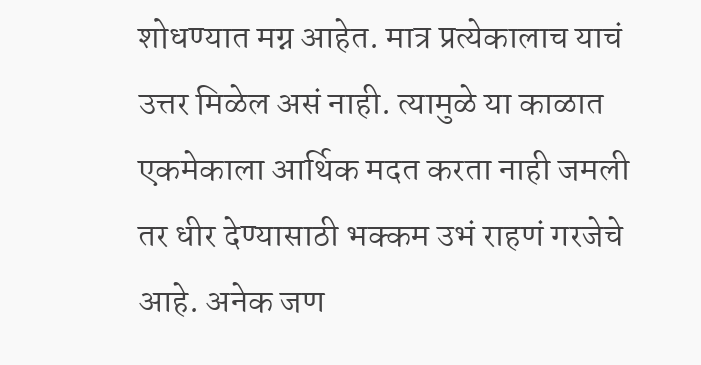शोधण्यात मग्न आहेत. मात्र प्रत्येकालाच याचं उत्तर मिळेल असं नाही. त्यामुळे या काळात एकमेकाला आर्थिक मदत करता नाही जमली तर धीर देण्यासाठी भक्कम उभं राहणं गरजेचे आहे. अनेक जण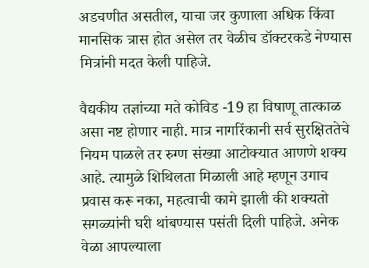अडचणीत असतील, याचा जर कुणाला अधिक किंवा मानसिक त्रास होत असेल तर वेळीच डॉक्टरकडे नेण्यास मित्रांनी मदत केली पाहिजे.

वैद्यकीय तज्ञांच्या मते कोविड -19 हा विषाणू तात्काळ असा नष्ट होणार नाही. मात्र नागरिंकानी सर्व सुरक्षिततेचे नियम पाळले तर रुग्ण संख्या आटोक्यात आणणे शक्य आहे. त्यामुळे शिथिलता मिळाली आहे म्हणून उगाच प्रवास करू नका, महत्वाची कामे झाली की शक्यतो सगळ्यांनी घरी थांबण्यास पसंती दिली पाहिजे. अनेक वेळा आपल्याला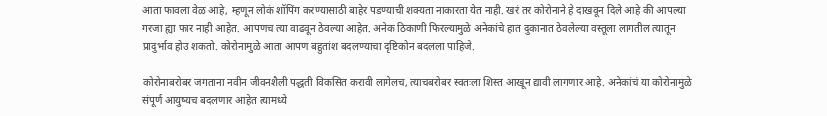आता फावला वेळ आहे, म्हणून लोकं शॉपिंग करण्यासाठी बाहेर पडण्याची शक्यता नाकारता येत नाही. खरं तर कोरोनाने हे दाखवून दिले आहे की आपल्या गरजा ह्या फार नाही आहेत. आपणच त्या वाढवून ठेवल्या आहेत. अनेक ठिकाणी फिरल्यामुळे अनेकांचे हात दुकानात ठेवलेल्या वस्तूला लागतील त्यातून प्रादुर्भाव होउ शकतो. कोरोनामुळे आता आपण बहुतांश बदलण्याचा दृष्टिकोन बदलला पाहिजे.

कोरोनाबरोबर जगताना नवीन जीवनशैली पद्धती विकसित करावी लागेलच, त्याचबरोबर स्वतःला शिस्त आखून द्यावी लागणार आहे. अनेकांचं या कोरोनामुळे संपूर्ण आयुष्यच बदलणार आहेत त्यामध्ये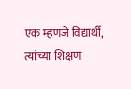एक म्हणजे विद्यार्थी, त्यांच्या शिक्षण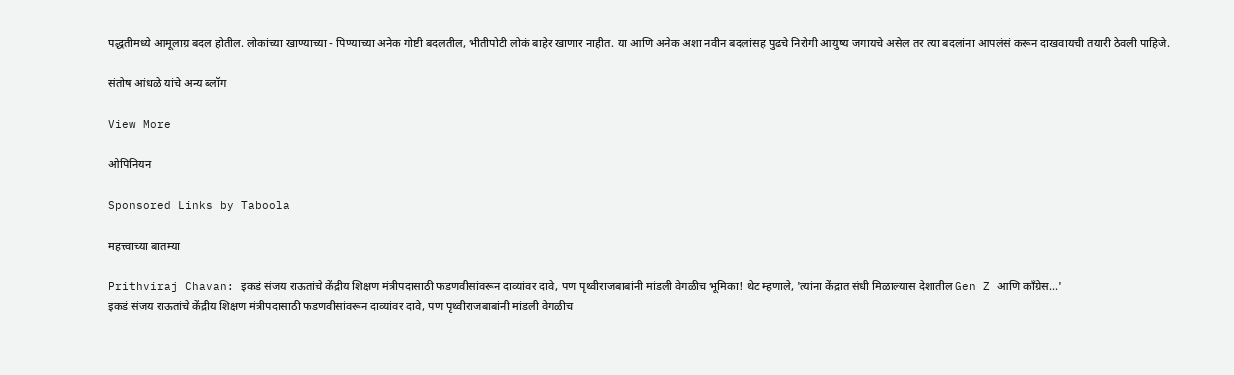पद्धतीमध्ये आमूलाग्र बदल होतील. लोकांच्या खाण्याच्या - पिण्याच्या अनेक गोष्टी बदलतील, भीतीपोटी लोकं बाहेर खाणार नाहीत. या आणि अनेक अशा नवीन बदलांसह पुढचे निरोगी आयुष्य जगायचे असेल तर त्या बदलांना आपलंसं करून दाखवायची तयारी ठेवली पाहिजे.

संतोष आंधळे यांचे अन्य ब्लॉग

View More

ओपिनियन

Sponsored Links by Taboola

महत्त्वाच्या बातम्या

Prithviraj Chavan: इकडं संजय राऊतांचे केंद्रीय शिक्षण मंत्रीपदासाठी फडणवीसांवरून दाव्यांवर दावे, पण पृथ्वीराजबाबांनी मांडली वेगळीच भूमिका! थेट म्हणाले, 'त्यांना केंद्रात संधी मिळाल्यास देशातील Gen Z आणि काँग्रेस...'
इकडं संजय राऊतांचे केंद्रीय शिक्षण मंत्रीपदासाठी फडणवीसांवरून दाव्यांवर दावे, पण पृथ्वीराजबाबांनी मांडली वेगळीच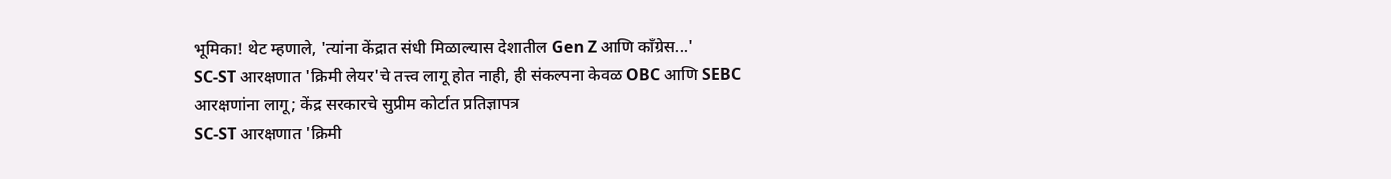भूमिका! थेट म्हणाले, 'त्यांना केंद्रात संधी मिळाल्यास देशातील Gen Z आणि काँग्रेस...'
SC-ST आरक्षणात 'क्रिमी लेयर'चे तत्त्व लागू होत नाही, ही संकल्पना केवळ OBC आणि SEBC आरक्षणांना लागू; केंद्र सरकारचे सुप्रीम कोर्टात प्रतिज्ञापत्र
SC-ST आरक्षणात 'क्रिमी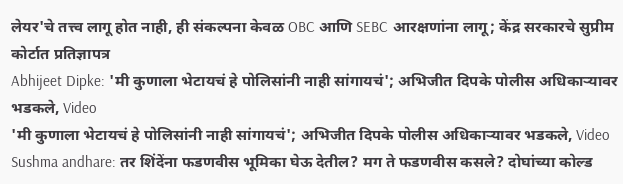लेयर'चे तत्त्व लागू होत नाही, ही संकल्पना केवळ OBC आणि SEBC आरक्षणांना लागू; केंद्र सरकारचे सुप्रीम कोर्टात प्रतिज्ञापत्र
Abhijeet Dipke: 'मी कुणाला भेटायचं हे पोलिसांनी नाही सांगायचं'; अभिजीत दिपके पोलीस अधिकाऱ्यावर भडकले, Video
'मी कुणाला भेटायचं हे पोलिसांनी नाही सांगायचं'; अभिजीत दिपके पोलीस अधिकाऱ्यावर भडकले, Video
Sushma andhare: तर शिंदेंना फडणवीस भूमिका घेऊ देतील? मग ते फडणवीस कसले? दोघांच्या कोल्ड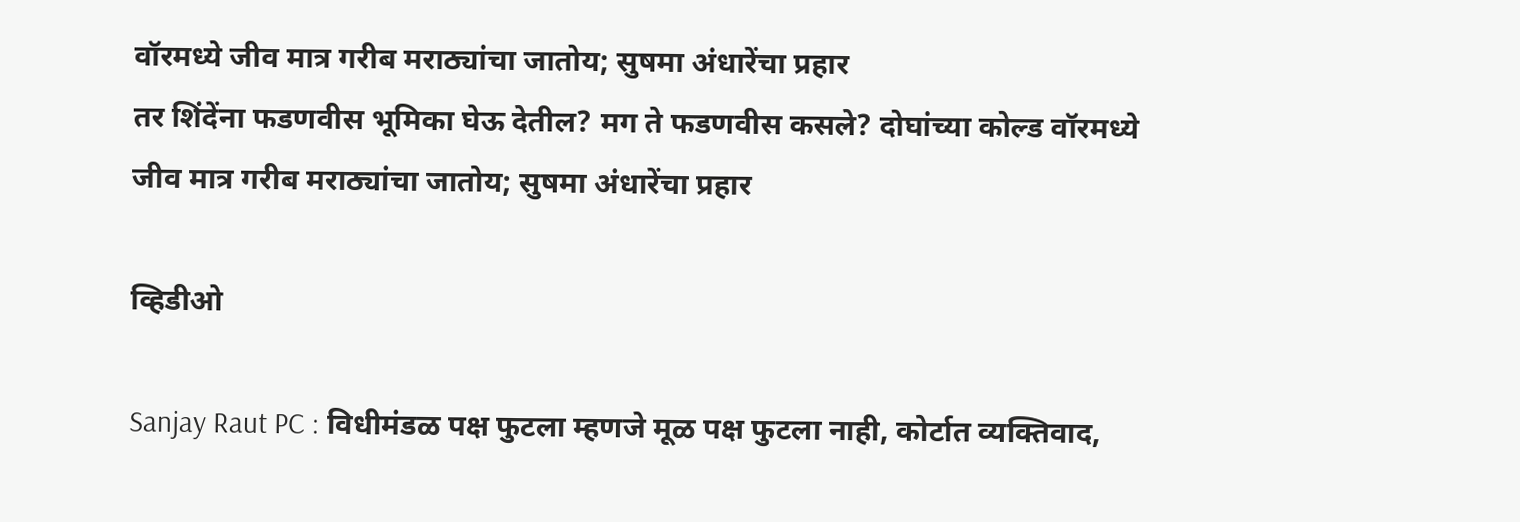वॉरमध्ये जीव मात्र गरीब मराठ्यांचा जातोय; सुषमा अंधारेंचा प्रहार
तर शिंदेंना फडणवीस भूमिका घेऊ देतील? मग ते फडणवीस कसले? दोघांच्या कोल्ड वॉरमध्ये जीव मात्र गरीब मराठ्यांचा जातोय; सुषमा अंधारेंचा प्रहार

व्हिडीओ

Sanjay Raut PC : विधीमंडळ पक्ष फुटला म्हणजे मूळ पक्ष फुटला नाही, कोर्टात व्यक्तिवाद,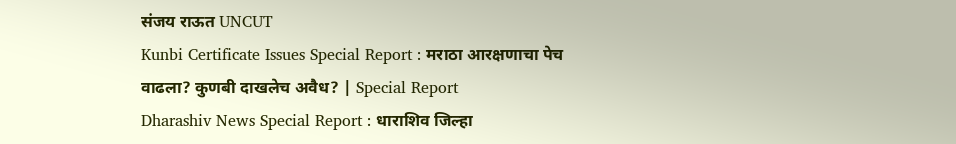संजय राऊत UNCUT
Kunbi Certificate Issues Special Report : मराठा आरक्षणाचा पेच वाढला? कुणबी दाखलेच अवैध? | Special Report
Dharashiv News Special Report : धाराशिव जिल्हा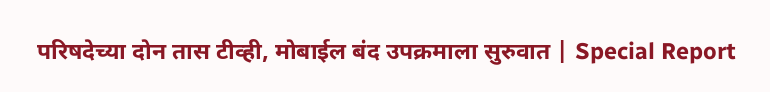परिषदेच्या दोन तास टीव्ही, मोबाईल बंद उपक्रमाला सुरुवात | Special Report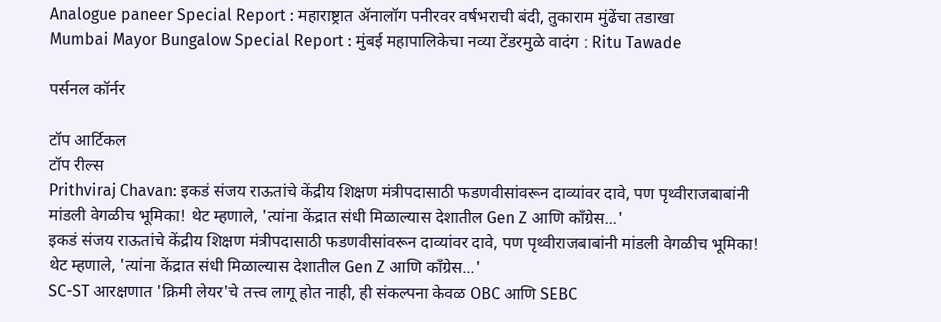Analogue paneer Special Report : महाराष्ट्रात ॲनालॉग पनीरवर वर्षभराची बंदी, तुकाराम मुंढेंचा तडाखा
Mumbai Mayor Bungalow Special Report : मुंबई महापालिकेचा नव्या टेंडरमुळे वादंग : Ritu Tawade

पर्सनल कॉर्नर

टॉप आर्टिकल
टॉप रील्स
Prithviraj Chavan: इकडं संजय राऊतांचे केंद्रीय शिक्षण मंत्रीपदासाठी फडणवीसांवरून दाव्यांवर दावे, पण पृथ्वीराजबाबांनी मांडली वेगळीच भूमिका! थेट म्हणाले, 'त्यांना केंद्रात संधी मिळाल्यास देशातील Gen Z आणि काँग्रेस...'
इकडं संजय राऊतांचे केंद्रीय शिक्षण मंत्रीपदासाठी फडणवीसांवरून दाव्यांवर दावे, पण पृथ्वीराजबाबांनी मांडली वेगळीच भूमिका! थेट म्हणाले, 'त्यांना केंद्रात संधी मिळाल्यास देशातील Gen Z आणि काँग्रेस...'
SC-ST आरक्षणात 'क्रिमी लेयर'चे तत्त्व लागू होत नाही, ही संकल्पना केवळ OBC आणि SEBC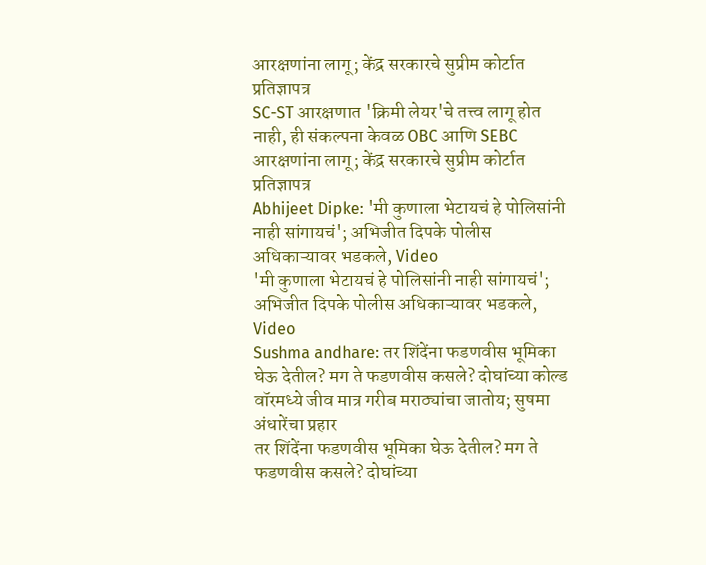आरक्षणांना लागू; केंद्र सरकारचे सुप्रीम कोर्टात प्रतिज्ञापत्र
SC-ST आरक्षणात 'क्रिमी लेयर'चे तत्त्व लागू होत नाही, ही संकल्पना केवळ OBC आणि SEBC आरक्षणांना लागू; केंद्र सरकारचे सुप्रीम कोर्टात प्रतिज्ञापत्र
Abhijeet Dipke: 'मी कुणाला भेटायचं हे पोलिसांनी नाही सांगायचं'; अभिजीत दिपके पोलीस अधिकाऱ्यावर भडकले, Video
'मी कुणाला भेटायचं हे पोलिसांनी नाही सांगायचं'; अभिजीत दिपके पोलीस अधिकाऱ्यावर भडकले, Video
Sushma andhare: तर शिंदेंना फडणवीस भूमिका घेऊ देतील? मग ते फडणवीस कसले? दोघांच्या कोल्ड वॉरमध्ये जीव मात्र गरीब मराठ्यांचा जातोय; सुषमा अंधारेंचा प्रहार
तर शिंदेंना फडणवीस भूमिका घेऊ देतील? मग ते फडणवीस कसले? दोघांच्या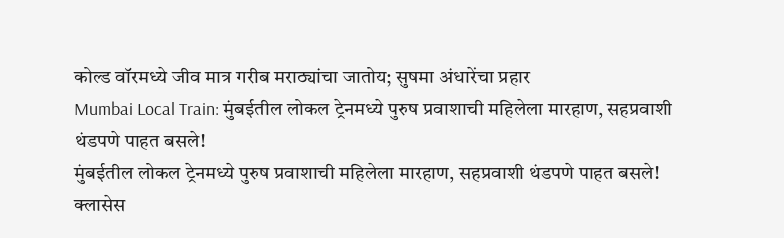कोल्ड वॉरमध्ये जीव मात्र गरीब मराठ्यांचा जातोय; सुषमा अंधारेंचा प्रहार
Mumbai Local Train: मुंबईतील लोकल ट्रेनमध्ये पुरुष प्रवाशाची महिलेला मारहाण, सहप्रवाशी थंडपणे पाहत बसले!
मुंबईतील लोकल ट्रेनमध्ये पुरुष प्रवाशाची महिलेला मारहाण, सहप्रवाशी थंडपणे पाहत बसले!
क्लासेस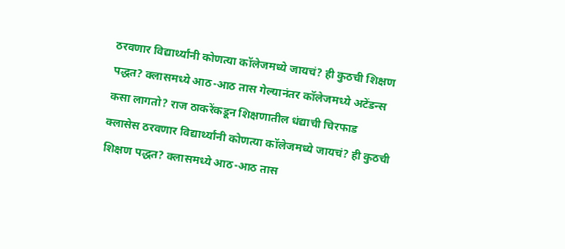ठरवणार विद्यार्थ्यांनी कोणत्या कॉलेजमध्ये जायचं? ही कुठची शिक्षण पद्धत? क्लासमध्ये आठ-आठ तास गेल्यानंतर कॉलेजमध्ये अटेंडन्स कसा लागतो? राज ठाकरेंकडून शिक्षणातील धंद्याची चिरफाड
क्लासेस ठरवणार विद्यार्थ्यांनी कोणत्या कॉलेजमध्ये जायचं? ही कुठची शिक्षण पद्धत? क्लासमध्ये आठ-आठ तास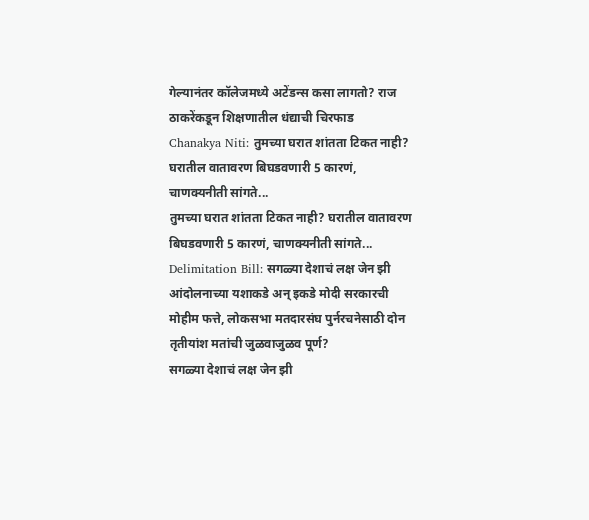गेल्यानंतर कॉलेजमध्ये अटेंडन्स कसा लागतो? राज ठाकरेंकडून शिक्षणातील धंद्याची चिरफाड
Chanakya Niti: तुमच्या घरात शांतता टिकत नाही? घरातील वातावरण बिघडवणारी 5 कारणं, चाणक्यनीती सांगते...
तुमच्या घरात शांतता टिकत नाही? घरातील वातावरण बिघडवणारी 5 कारणं, चाणक्यनीती सांगते...
Delimitation Bill: सगळ्या देशाचं लक्ष जेन झी आंदोलनाच्या यशाकडे अन् इकडे मोदी सरकारची मोहीम फत्ते, लोकसभा मतदारसंघ पुर्नरचनेसाठी दोन तृतीयांश मतांची जुळवाजुळव पूर्ण?
सगळ्या देशाचं लक्ष जेन झी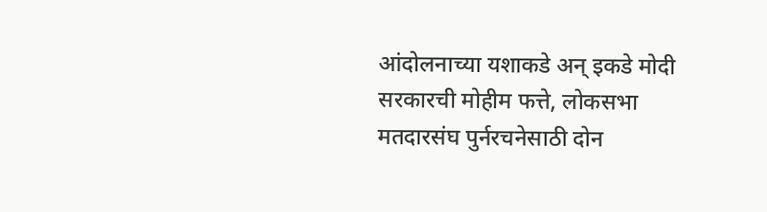आंदोलनाच्या यशाकडे अन् इकडे मोदी सरकारची मोहीम फत्ते, लोकसभा मतदारसंघ पुर्नरचनेसाठी दोन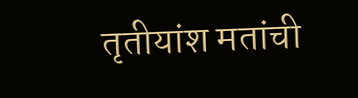तृतीयांश मतांची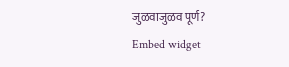जुळवाजुळव पूर्ण?
Embed widget